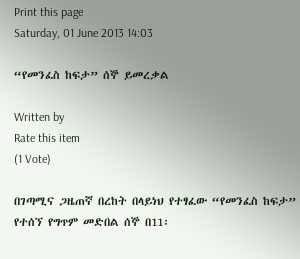Print this page
Saturday, 01 June 2013 14:03

“የመንፈስ ከፍታ” ሰኞ ይመረቃል

Written by
Rate this item
(1 Vote)

በገጣሚና ጋዜጠኛ በረከት በላይነህ የተፃፈው “የመንፈስ ከፍታ” የተሰኘ የግጥም መድበል ሰኞ በ11፡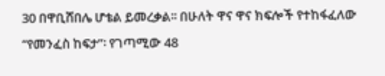30 በዋቢሸበሌ ሆቴል ይመረቃል፡፡ በሁለት ዋና ዋና ክፍሎች የተከፋፈለው “የመንፈስ ከፍታ”፡ የገጣሚው 48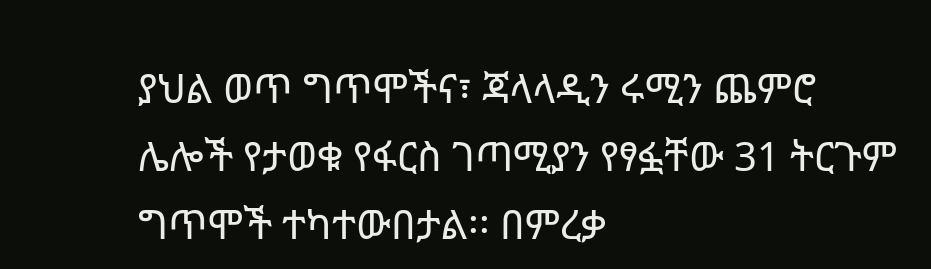ያህል ወጥ ግጥሞችና፣ ጃላላዲን ሩሚን ጨምሮ ሌሎች የታወቁ የፋርስ ገጣሚያን የፃፏቸው 31 ትርጉም ግጥሞች ተካተውበታል፡፡ በምረቃ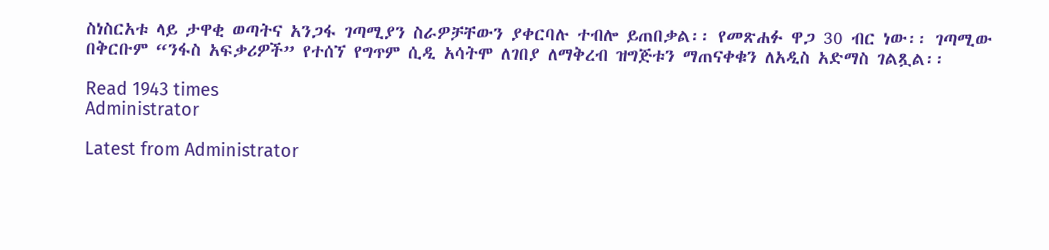ስነስርአቱ ላይ ታዋቂ ወጣትና አንጋፋ ገጣሚያን ስራዎቻቸውን ያቀርባሉ ተብሎ ይጠበቃል፡፡ የመጽሐፉ ዋጋ 30 ብር ነው፡፡ ገጣሚው በቅርቡም “ንፋስ አፍቃሪዎች” የተሰኘ የግጥም ሲዲ አሳትሞ ለገበያ ለማቅረብ ዝግጅቱን ማጠናቀቁን ለአዲስ አድማስ ገልጿል፡፡

Read 1943 times
Administrator

Latest from Administrator